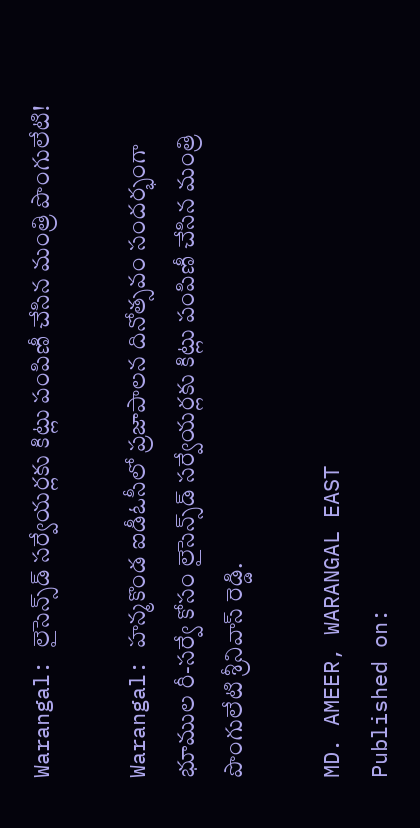Warangal: లైసెన్స్‌డ్ సర్వేయర్లకు కిట్లు పంపిణీ చేసిన మంత్రి పొంగులేటి!

Warangal: హన్మకొండ ఐడీఓసీలో ప్రజాపాలన దినోత్సవం సందర్భంగా భూముల రీ-సర్వే కోసం లైసెన్స్‌డ్ సర్వేయర్లకు కిట్లు పంపిణీ చేసిన మంత్రి పొంగులేటి శ్రీనివాస్ రెడ్డి.

MD. AMEER, WARANGAL EAST
Published on: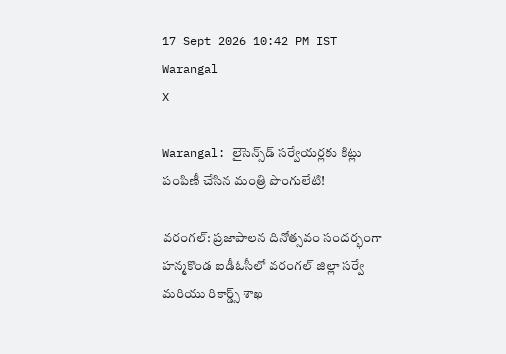17 Sept 2026 10:42 PM IST
Warangal
X

Warangal: లైసెన్స్‌డ్ సర్వేయర్లకు కిట్లు పంపిణీ చేసిన మంత్రి పొంగులేటి!

వరంగల్: ప్రజాపాలన దినోత్సవం సందర్భంగా హన్మకొండ ఐడీఓసీలో వరంగల్ జిల్లా సర్వే మరియు రికార్డ్స్ శాఖ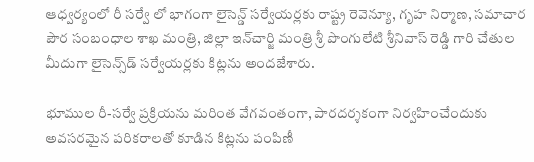ఆధ్వర్యంలో రీ సర్వే లో భాగంగా లైసెన్డ్ సర్వేయర్లకు రాష్ట్ర రెవెన్యూ, గృహ నిర్మాణ, సమాచార పౌర సంబంధాల శాఖ మంత్రి, జిల్లా ఇన్‌చార్జి మంత్రి శ్రీ పొంగులేటి శ్రీనివాస్ రెడ్డి గారి చేతుల మీదుగా లైసెన్స్‌డ్‌ సర్వేయర్లకు కిట్లను అందజేశారు.

భూముల రీ-సర్వే ప్రక్రియను మరింత వేగవంతంగా, పారదర్శకంగా నిర్వహించేందుకు అవసరమైన పరికరాలతో కూడిన కిట్లను పంపిణీ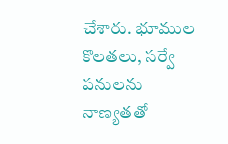చేశారు. భూముల కొలతలు, సర్వే పనులను నాణ్యతతో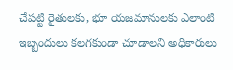చేపట్టి రైతులకు, భూ యజమానులకు ఎలాంటి ఇబ్బందులు కలగకుండా చూడాలని అధికారులు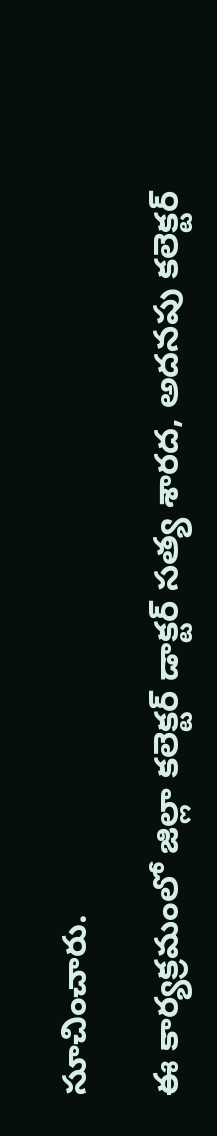సూచించారు.

ఈ కార్యక్రమంలో జిల్లా కలెక్టర్ డాక్టర్ సత్య శారద, అదనపు కలెక్టర్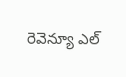రెవెన్యూ ఎల్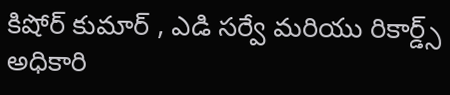కిషోర్ కుమార్ , ఎడి సర్వే మరియు రికార్డ్స్ అధికారి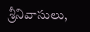శ్రీనివాసులు,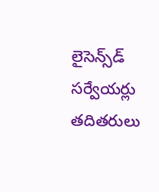లైసెన్స్‌డ్‌ సర్వేయర్లు తదితరులు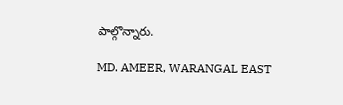పాల్గొన్నారు.

MD. AMEER, WARANGAL EAST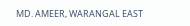MD. AMEER, WARANGAL EAST